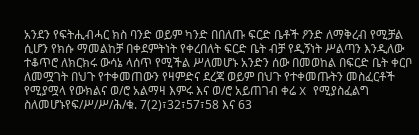አንደን የፍትሒብሓር ክስ ባንድ ወይም ካንድ በበለጡ ፍርድ ቤቶች ዖንድ ለማቅረብ የሚቻል ሲሆን የክሱ ማመልከቻ በቀደምትነት የቀረበለት ፍርድ ቤት ብቻ የዲኝነት ሥልጣን እንዲለው ተቆጥሮ ለክርክሩ ውሳኔ ላሰጥ የሚችል ሥለመሆኑ አንድን ሰው በመወከል በፍርድ ቤት ቀርቦ ለመሟገት በህጉ የተቀመጠውን የዛምድና ደረጃ ወይም በህጉ የተቀመጡትን መስፈርቶች የሚያሟላ የውክልና ወ/ሮ አልማዛ እምሩ እና ወ/ሮ አይጠገብ ቀሬ X የሚያስፈልግ ስለመሆኑየፍ/ሥ/ሥ/ሕ/ቁ. 7(2)፣32፣57፣58 እና 63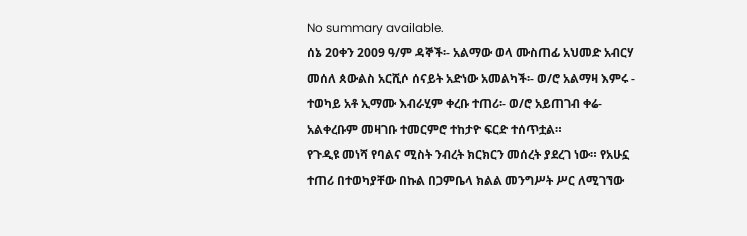No summary available.
ሰኔ 20ቀን 2009 ዓ/ም ዳኞች፡- አልማው ወላ ሙስጠፊ አህመድ አብርሃ መሰለ ጰውልስ አርሺሶ ሰናይት አድነው አመልካች፡- ወ/ሮ አልማዛ እምሩ - ተወካይ አቶ ኢማሙ እብራሂም ቀረቡ ተጠሪ፡- ወ/ሮ አይጠገብ ቀሬ- አልቀረቡም መዛገቡ ተመርምሮ ተከታዮ ፍርድ ተሰጥቷል።
የጉዲዩ መነሻ የባልና ሚስት ንብረት ክርክርን መሰረት ያደረገ ነው። የአሁኗ ተጠሪ በተወካያቸው በኩል በጋምቤላ ክልል መንግሥት ሥር ለሚገኘው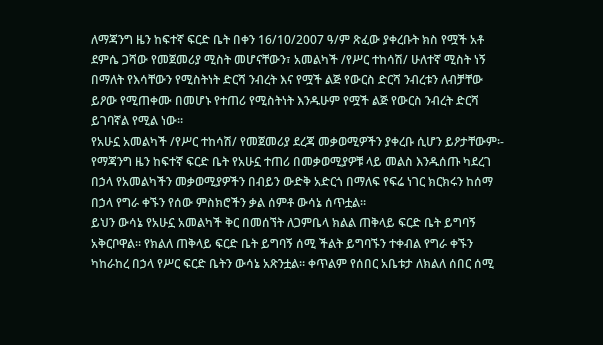ለማጃንግ ዜን ከፍተኛ ፍርድ ቤት በቀን 16/10/2007 ዓ/ም ጽፈው ያቀረቡት ክስ የሟች አቶ ደምሴ ጋሻው የመጀመሪያ ሚስት መሆናቸውን፣ አመልካች /የሥር ተከሳሽ/ ሁለተኛ ሚስት ነኝ በማለት የእሳቸውን የሚስትነት ድርሻ ንብረት እና የሟች ልጅ የውርስ ድርሻ ንብረቱን ለብቻቸው ይዖው የሚጠቀሙ በመሆኑ የተጠሪ የሚስትነት እንዱሁም የሟች ልጅ የውርስ ንብረት ድርሻ ይገባኛል የሚል ነው።
የአሁኗ አመልካች /የሥር ተከሳሽ/ የመጀመሪያ ደረጃ መቃወሚዎችን ያቀረቡ ሲሆን ይዖታቸውም፡-
የማጃንግ ዜን ከፍተኛ ፍርድ ቤት የአሁኗ ተጠሪ በመቃወሚያዎቹ ላይ መልስ እንዱሰጡ ካደረገ በኃላ የአመልካችን መቃወሚያዎችን በብይን ውድቅ አድርጎ በማለፍ የፍሬ ነገር ክርክሩን ከሰማ በኃላ የግራ ቀኙን የሰው ምስክሮችን ቃል ሰምቶ ውሳኔ ሰጥቷል።
ይህን ውሳኔ የአሁኗ አመልካች ቅር በመሰኘት ለጋምቤላ ክልል ጠቅላይ ፍርድ ቤት ይግባኝ አቅርቦዋል። የክልለ ጠቅላይ ፍርድ ቤት ይግባኝ ሰሚ ችልት ይግባኙን ተቀብል የግራ ቀኙን ካከራከረ በኃላ የሥር ፍርድ ቤትን ውሳኔ አጽንቷል። ቀጥልም የሰበር አቤቱታ ለክልለ ሰበር ሰሚ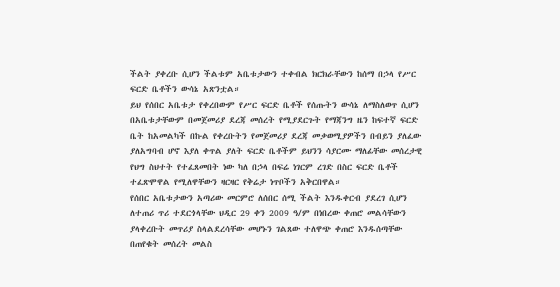ችልት ያቀረቡ ሲሆን ችልቱም አቤቱታውን ተቀብል ክርክራቸውን ከሰማ በኃላ የሥር ፍርድ ቤቶችን ውሳኔ አጽንቷል።
ይህ የሰበር አቤቱታ የቀረበውም የሥር ፍርድ ቤቶች የሰጡትን ውሳኔ ለማስለወጥ ሲሆን በአቤቱታቸውም በመጀመሪያ ደረጃ መሰረት የሚያደርጉት የማጃንግ ዜን ከፍተኛ ፍርድ ቤት ከአመልካች በኩል የቀረቡትን የመጀመሪያ ደረጃ መቃወሚያዎችን በብይን ያለፈው ያለአግባብ ሆኖ እያለ ቀጥል ያለት ፍርድ ቤቶችም ይህንን ሳያርሙ ማለፊቸው መሰረታዊ የህግ ስህተት የተፈጸመበት ነው ካለ በኃላ በፍሬ ነገርም ረገድ በስር ፍርድ ቤቶች ተፈጽሞዋል የሚለዋቸውን ዛርዛር የቅሬታ ነጥቦችን አቅርበዋል።
የሰበር አቤቱታውን አጣሪው መርምሮ ለሰበር ሰሚ ችልት እንዱቀርብ ያደረገ ሲሆን ለተጠሪ ጥሪ ተደርጎላቸው ህዲር 29 ቀን 2009 ዓ/ም በነበረው ቀጠሮ መልሳቸውን ያላቀረቡት መጥሪያ ስላልደረሳቸው መሆኑን ገልጸው ተለዋጭ ቀጠሮ እንዱሰጣቸው በጠየቁት መሰረት መልስ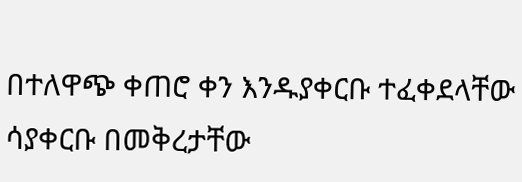በተለዋጭ ቀጠሮ ቀን እንዱያቀርቡ ተፈቀደላቸው ሳያቀርቡ በመቅረታቸው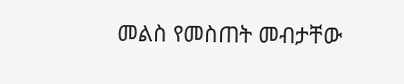መልስ የመስጠት መብታቸው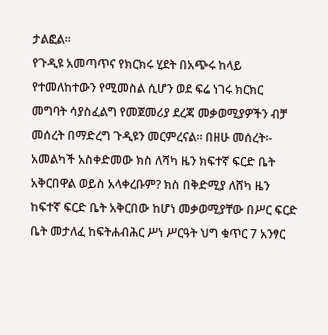ታልፎል።
የጉዲዩ አመጣጥና የክርክሩ ሂደት በአጭሩ ከላይ የተመለከተውን የሚመስል ሲሆን ወደ ፍሬ ነገሩ ክርክር መግባት ሳያስፈልግ የመጀመሪያ ደረጃ መቃወሚያዎችን ብቻ መሰረት በማድረግ ጉዲዩን መርምረናል። በዘሁ መሰረት፡-
አመልካች አስቀድመው ክስ ለሻካ ዜን ክፍተኛ ፍርድ ቤት አቅርበዋል ወይስ አላቀረቡም? ክስ በቅድሚያ ለሸካ ዜን ከፍተኛ ፍርድ ቤት አቅርበው ከሆነ መቃወሚያቸው በሥር ፍርድ ቤት መታለፈ ከፍትሐብሕር ሥነ ሥርዓት ህግ ቁጥር 7 አንፃር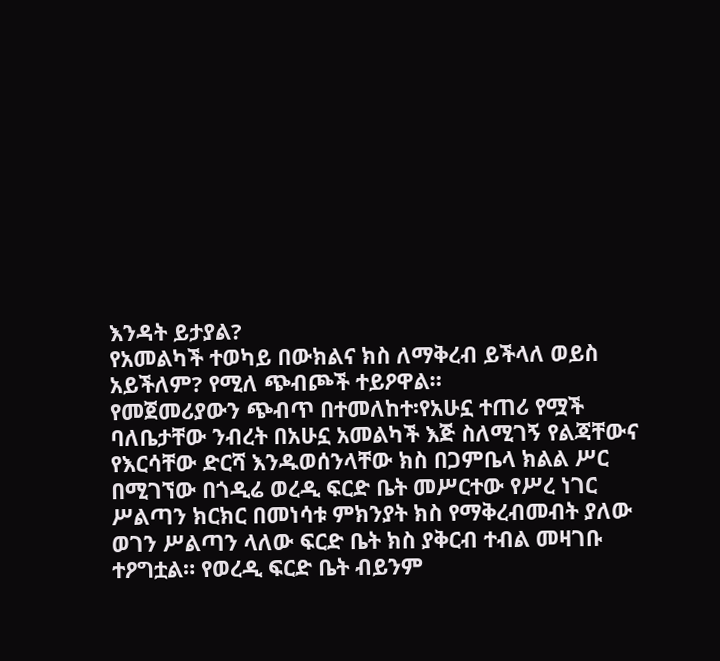እንዳት ይታያል?
የአመልካች ተወካይ በውክልና ክስ ለማቅረብ ይችላለ ወይስ አይችለም? የሚለ ጭብጮች ተይዖዋል።
የመጀመሪያውን ጭብጥ በተመለከተ፡የአሁኗ ተጠሪ የሟች ባለቤታቸው ንብረት በአሁኗ አመልካች እጅ ስለሚገኝ የልጃቸውና የእርሳቸው ድርሻ እንዱወሰንላቸው ክስ በጋምቤላ ክልል ሥር በሚገኘው በጎዲሬ ወረዲ ፍርድ ቤት መሥርተው የሥረ ነገር ሥልጣን ክርክር በመነሳቱ ምክንያት ክስ የማቅረብመብት ያለው ወገን ሥልጣን ላለው ፍርድ ቤት ክስ ያቅርብ ተብል መዛገቡ ተዖግቷል። የወረዲ ፍርድ ቤት ብይንም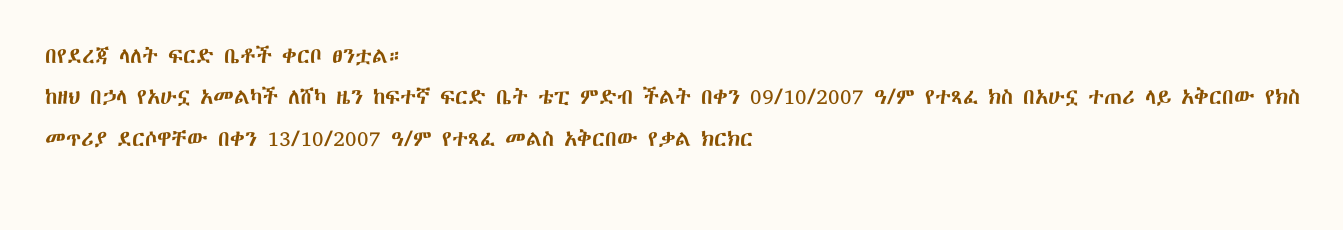በየደረጃ ላለት ፍርድ ቤቶች ቀርቦ ፀንቷል።
ከዘህ በኃላ የአሁኗ አመልካች ለሸካ ዜን ከፍተኛ ፍርድ ቤት ቴፒ ምድብ ችልት በቀን 09/10/2007 ዓ/ም የተጻፈ ክስ በአሁኗ ተጠሪ ላይ አቅርበው የክስ መጥሪያ ደርሶዋቸው በቀን 13/10/2007 ዓ/ም የተጻፈ መልስ አቅርበው የቃል ክርክር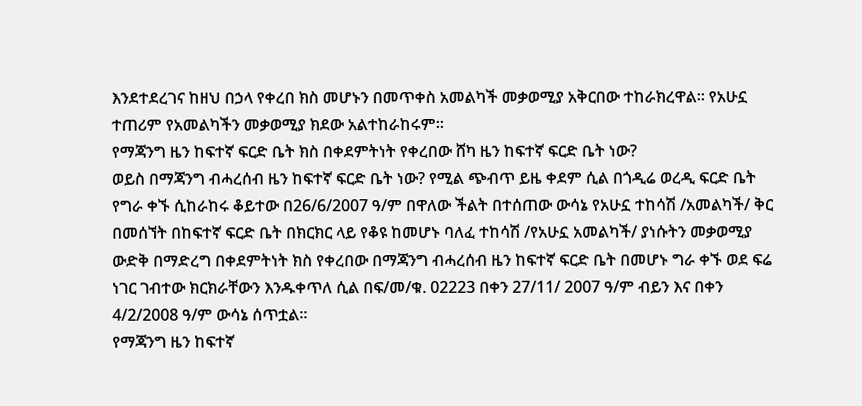እንደተደረገና ከዘህ በኃላ የቀረበ ክስ መሆኑን በመጥቀስ አመልካች መቃወሚያ አቅርበው ተከራክረዋል። የአሁኗ ተጠሪም የአመልካችን መቃወሚያ ክደው አልተከራከሩም።
የማጃንግ ዜን ከፍተኛ ፍርድ ቤት ክስ በቀደምትነት የቀረበው ሸካ ዜን ከፍተኛ ፍርድ ቤት ነው?
ወይስ በማጃንግ ብሓረሰብ ዜን ከፍተኛ ፍርድ ቤት ነው? የሚል ጭብጥ ይዜ ቀደም ሲል በጎዲሬ ወረዲ ፍርድ ቤት የግራ ቀኙ ሲከራከሩ ቆይተው በ26/6/2007 ዓ/ም በዋለው ችልት በተሰጠው ውሳኔ የአሁኗ ተከሳሽ /አመልካች/ ቅር በመሰኘት በከፍተኛ ፍርድ ቤት በክርክር ላይ የቆዩ ከመሆኑ ባለፈ ተከሳሽ /የአሁኗ አመልካች/ ያነሱትን መቃወሚያ ውድቅ በማድረግ በቀደምትነት ክስ የቀረበው በማጃንግ ብሓረሰብ ዜን ከፍተኛ ፍርድ ቤት በመሆኑ ግራ ቀኙ ወደ ፍሬ ነገር ገብተው ክርክራቸውን እንዱቀጥለ ሲል በፍ/መ/ቁ. 02223 በቀን 27/11/ 2007 ዓ/ም ብይን እና በቀን 4/2/2008 ዓ/ም ውሳኔ ሰጥቷል።
የማጃንግ ዜን ከፍተኛ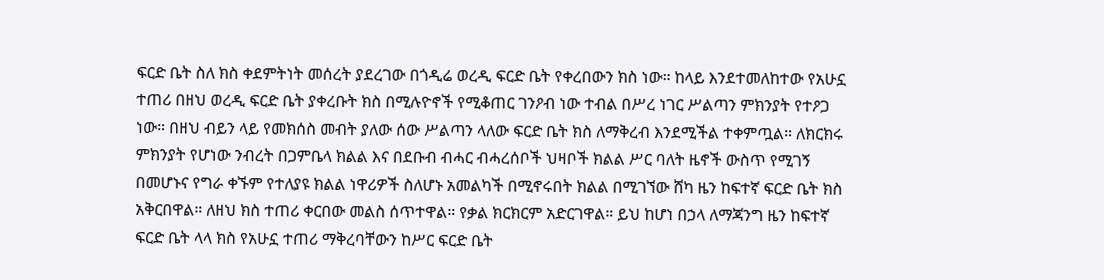ፍርድ ቤት ስለ ክስ ቀደምትነት መሰረት ያደረገው በጎዲሬ ወረዲ ፍርድ ቤት የቀረበውን ክስ ነው። ከላይ እንደተመለከተው የአሁኗ ተጠሪ በዘህ ወረዲ ፍርድ ቤት ያቀረቡት ክስ በሚሉዮኖች የሚቆጠር ገንዖብ ነው ተብል በሥረ ነገር ሥልጣን ምክንያት የተዖጋ ነው። በዘህ ብይን ላይ የመክሰስ መብት ያለው ሰው ሥልጣን ላለው ፍርድ ቤት ክስ ለማቅረብ እንደሚችል ተቀምጧል። ለክርክሩ ምክንያት የሆነው ንብረት በጋምቤላ ክልል እና በደቡብ ብሓር ብሓረሰቦች ህዛቦች ክልል ሥር ባለት ዜኖች ውስጥ የሚገኝ በመሆኑና የግራ ቀኙም የተለያዩ ክልል ነዋሪዎች ስለሆኑ አመልካች በሚኖሩበት ክልል በሚገኘው ሸካ ዜን ከፍተኛ ፍርድ ቤት ክስ አቅርበዋል። ለዘህ ክስ ተጠሪ ቀርበው መልስ ሰጥተዋል። የቃል ክርክርም አድርገዋል። ይህ ከሆነ በኃላ ለማጃንግ ዜን ከፍተኛ ፍርድ ቤት ላላ ክስ የአሁኗ ተጠሪ ማቅረባቸውን ከሥር ፍርድ ቤት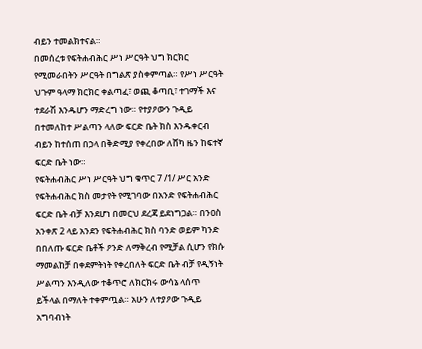ብይን ተመልክተናል።
በመሰረቱ የፍትሐብሕር ሥነ ሥርዓት ህግ ክርክር የሚመራበትን ሥርዓት በግልጽ ያስቀምጣል። የሥነ ሥርዓት ህጉም ዓላማ ክርክር ቀልጣፈ፣ ወጪ ቆጣቢ፣ ተገማች እና ተደራሽ እንዱሆን ማድረግ ነው። የተያዖውን ጉዲይ በተመለከተ ሥልጣን ላለው ፍርድ ቤት ክስ እንዱቀርብ ብይን ከተሰጠ በኃላ በቅድሚያ የቀረበው ለሸካ ዜን ከፍተኛ ፍርድ ቤት ነው።
የፍትሐብሕር ሥነ ሥርዓት ህግ ቁጥር 7 /1/ ሥር አንድ የፍትሐብሕር ክስ መታየት የሚገባው በአንድ የፍትሐብሕር ፍርድ ቤት ብቻ እንደሆነ በመርህ ደረጃ ይደነግጋል። በንዐስ አንቀጽ 2 ላይ አንደን የፍትሐብሕር ክስ ባንድ ወይም ካንድ በበለጡ ፍርድ ቤቶች ዖንድ ለማቅረብ የሚቻል ሲሆን የክሱ ማመልከቻ በቀደምትነት የቀረበለት ፍርድ ቤት ብቻ የዲኝነት ሥልጣን እንዲለው ተቆጥሮ ለክርክሩ ውሳኔ ላሰጥ ይችላል በማለት ተቀምጧል። አሁን ለተያዖው ጉዲይ አግባብነት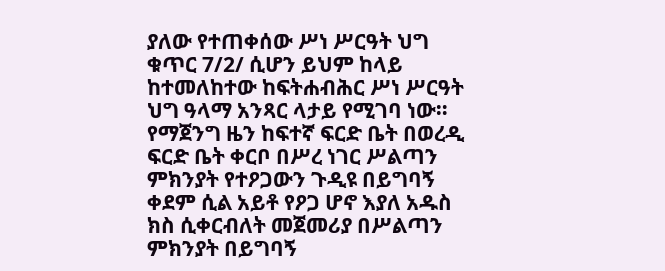ያለው የተጠቀሰው ሥነ ሥርዓት ህግ ቁጥር 7/2/ ሲሆን ይህም ከላይ ከተመለከተው ከፍትሐብሕር ሥነ ሥርዓት ህግ ዓላማ አንጻር ላታይ የሚገባ ነው። የማጀንግ ዜን ከፍተኛ ፍርድ ቤት በወረዲ ፍርድ ቤት ቀርቦ በሥረ ነገር ሥልጣን ምክንያት የተዖጋውን ጉዲዩ በይግባኝ ቀደም ሲል አይቶ የዖጋ ሆኖ እያለ አዱስ ክስ ሲቀርብለት መጀመሪያ በሥልጣን ምክንያት በይግባኝ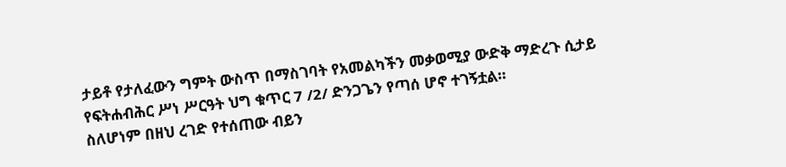ታይቶ የታለፈውን ግምት ውስጥ በማስገባት የአመልካችን መቃወሚያ ውድቅ ማድረጉ ሲታይ የፍትሐብሕር ሥነ ሥርዓት ህግ ቁጥር 7 /2/ ድንጋጌን የጣሰ ሆኖ ተገኝቷል።
ስለሆነም በዘህ ረገድ የተሰጠው ብይን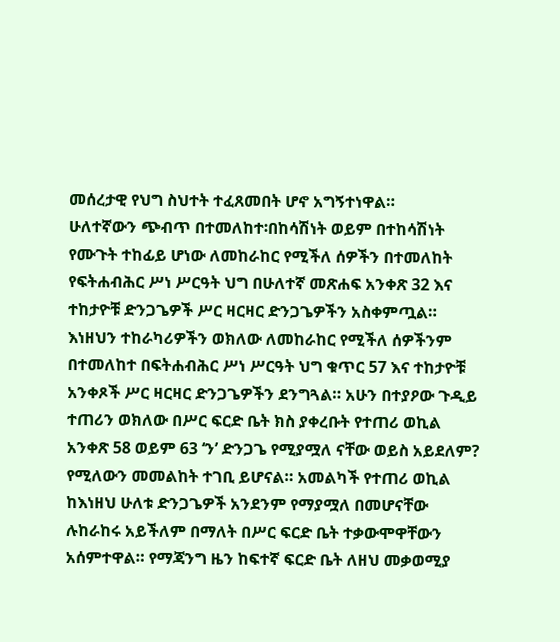መሰረታዊ የህግ ስህተት ተፈጸመበት ሆኖ አግኝተነዋል።
ሁለተኛውን ጭብጥ በተመለከተ፡በከሳሽነት ወይም በተከሳሽነት የሙጉት ተከፊይ ሆነው ለመከራከር የሚችለ ሰዎችን በተመለከት የፍትሐብሕር ሥነ ሥርዓት ህግ በሁለተኛ መጽሐፍ አንቀጽ 32 እና ተከታዮቹ ድንጋጌዎች ሥር ዛርዛር ድንጋጌዎችን አስቀምጧል። እነዘህን ተከራካሪዎችን ወክለው ለመከራከር የሚችለ ሰዎችንም በተመለከተ በፍትሐብሕር ሥነ ሥርዓት ህግ ቁጥር 57 እና ተከታዮቹ አንቀጾች ሥር ዛርዛር ድንጋጌዎችን ደንግጓል። አሁን በተያዖው ጉዲይ ተጠሪን ወክለው በሥር ፍርድ ቤት ክስ ያቀረቡት የተጠሪ ወኪል አንቀጽ 58 ወይም 63 ‘ን’ ድንጋጌ የሚያሟለ ናቸው ወይስ አይደለም? የሚለውን መመልከት ተገቢ ይሆናል። አመልካች የተጠሪ ወኪል ከእነዘህ ሁለቱ ድንጋጌዎች አንደንም የማያሟለ በመሆናቸው ሉከራከሩ አይችለም በማለት በሥር ፍርድ ቤት ተቃውሞዋቸውን አሰምተዋል። የማጃንግ ዜን ከፍተኛ ፍርድ ቤት ለዘህ መቃወሚያ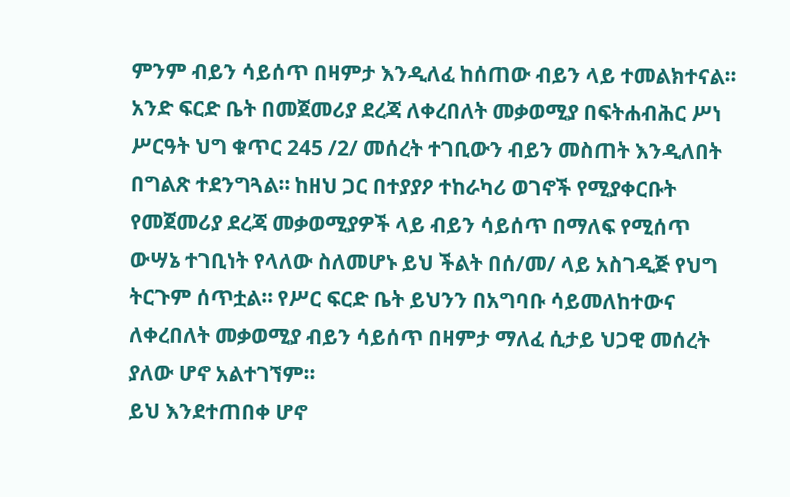ምንም ብይን ሳይሰጥ በዛምታ እንዲለፈ ከሰጠው ብይን ላይ ተመልክተናል።
አንድ ፍርድ ቤት በመጀመሪያ ደረጃ ለቀረበለት መቃወሚያ በፍትሐብሕር ሥነ ሥርዓት ህግ ቁጥር 245 /2/ መሰረት ተገቢውን ብይን መስጠት እንዲለበት በግልጽ ተደንግጓል። ከዘህ ጋር በተያያዖ ተከራካሪ ወገኖች የሚያቀርቡት የመጀመሪያ ደረጃ መቃወሚያዎች ላይ ብይን ሳይሰጥ በማለፍ የሚሰጥ ውሣኔ ተገቢነት የላለው ስለመሆኑ ይህ ችልት በሰ/መ/ ላይ አስገዲጅ የህግ ትርጉም ሰጥቷል። የሥር ፍርድ ቤት ይህንን በአግባቡ ሳይመለከተውና ለቀረበለት መቃወሚያ ብይን ሳይሰጥ በዛምታ ማለፈ ሲታይ ህጋዊ መሰረት ያለው ሆኖ አልተገኘም።
ይህ እንደተጠበቀ ሆኖ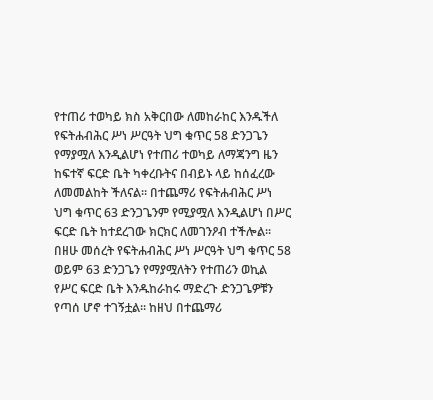የተጠሪ ተወካይ ክስ አቅርበው ለመከራከር እንዱችለ የፍትሐብሕር ሥነ ሥርዓት ህግ ቁጥር 58 ድንጋጌን የማያሟለ እንዲልሆነ የተጠሪ ተወካይ ለማጃንግ ዜን ከፍተኛ ፍርድ ቤት ካቀረቡትና በብይኑ ላይ ከሰፈረው ለመመልከት ችለናል። በተጨማሪ የፍትሐብሕር ሥነ ህግ ቁጥር 63 ድንጋጌንም የሚያሟለ እንዲልሆነ በሥር ፍርድ ቤት ከተደረገው ክርክር ለመገንዖብ ተችሎል። በዘሁ መሰረት የፍትሐብሕር ሥነ ሥርዓት ህግ ቁጥር 58 ወይም 63 ድንጋጌን የማያሟለትን የተጠሪን ወኪል የሥር ፍርድ ቤት እንዱከራከሩ ማድረጉ ድንጋጌዎቹን የጣሰ ሆኖ ተገኝቷል። ከዘህ በተጨማሪ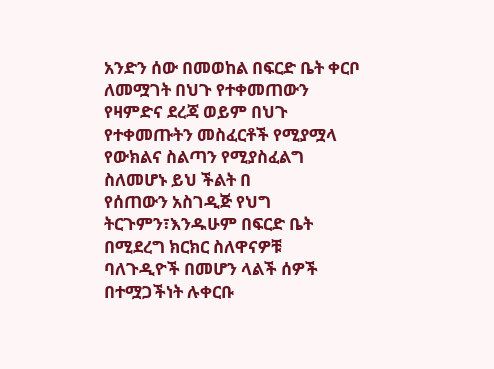አንድን ሰው በመወከል በፍርድ ቤት ቀርቦ ለመሟገት በህጉ የተቀመጠውን የዛምድና ደረጃ ወይም በህጉ የተቀመጡትን መስፈርቶች የሚያሟላ የውክልና ስልጣን የሚያስፈልግ ስለመሆኑ ይህ ችልት በ
የሰጠውን አስገዲጅ የህግ ትርጉምን፣እንዱሁም በፍርድ ቤት በሚደረግ ክርክር ስለዋናዎቹ ባለጉዲዮች በመሆን ላልች ሰዎች በተሟጋችነት ሉቀርቡ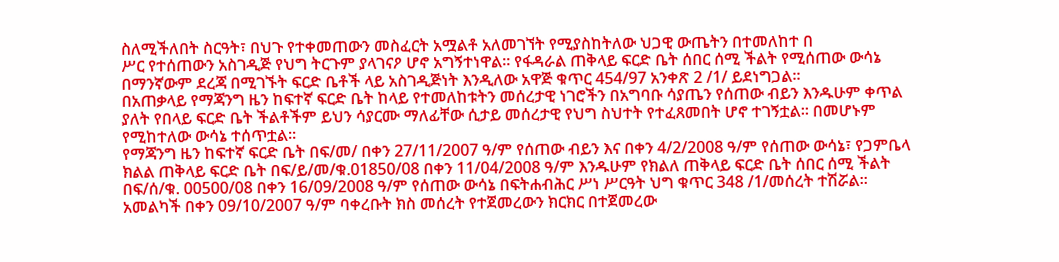ስለሚችለበት ስርዓት፣ በህጉ የተቀመጠውን መስፈርት አሟልቶ አለመገኘት የሚያስከትለው ህጋዊ ውጤትን በተመለከተ በ
ሥር የተሰጠውን አስገዲጅ የህግ ትርጉም ያላገናዖ ሆኖ አግኝተነዋል። የፋዳራል ጠቅላይ ፍርድ ቤት ሰበር ሰሚ ችልት የሚሰጠው ውሳኔ በማንኛውም ደረጃ በሚገኙት ፍርድ ቤቶች ላይ አስገዲጅነት እንዲለው አዋጅ ቁጥር 454/97 አንቀጽ 2 /1/ ይደነግጋል።
በአጠቃላይ የማጃንግ ዜን ከፍተኛ ፍርድ ቤት ከላይ የተመለከቱትን መሰረታዊ ነገሮችን በአግባቡ ሳያጤን የሰጠው ብይን እንዱሁም ቀጥል ያለት የበላይ ፍርድ ቤት ችልቶችም ይህን ሳያርሙ ማለፊቸው ሲታይ መሰረታዊ የህግ ስህተት የተፈጸመበት ሆኖ ተገኝቷል። በመሆኑም የሚከተለው ውሳኔ ተሰጥቷል።
የማጃንግ ዜን ከፍተኛ ፍርድ ቤት በፍ/መ/ በቀን 27/11/2007 ዓ/ም የሰጠው ብይን እና በቀን 4/2/2008 ዓ/ም የሰጠው ውሳኔ፣ የጋምቤላ ክልል ጠቅላይ ፍርድ ቤት በፍ/ይ/መ/ቁ.01850/08 በቀን 11/04/2008 ዓ/ም እንዱሁም የክልለ ጠቅላይ ፍርድ ቤት ሰበር ሰሚ ችልት በፍ/ሰ/ቁ. 00500/08 በቀን 16/09/2008 ዓ/ም የሰጠው ውሳኔ በፍትሐብሕር ሥነ ሥርዓት ህግ ቁጥር 348 /1/መሰረት ተሽሯል።
አመልካች በቀን 09/10/2007 ዓ/ም ባቀረቡት ክስ መሰረት የተጀመረውን ክርክር በተጀመረው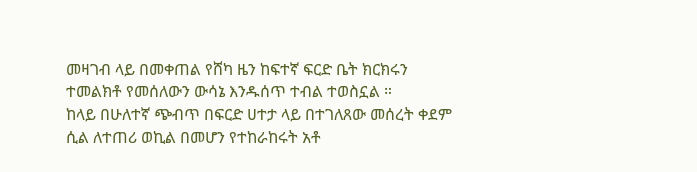መዛገብ ላይ በመቀጠል የሸካ ዜን ከፍተኛ ፍርድ ቤት ክርክሩን ተመልክቶ የመሰለውን ውሳኔ እንዱሰጥ ተብል ተወስኗል ።
ከላይ በሁለተኛ ጭብጥ በፍርድ ሀተታ ላይ በተገለጸው መሰረት ቀደም ሲል ለተጠሪ ወኪል በመሆን የተከራከሩት አቶ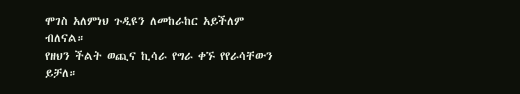ሞገስ አለምነህ ጉዲዩን ለመከራከር አይችለም ብለናል።
የዘህን ችልት ወጪና ኪሳራ የግራ ቀኙ የየራሳቸውን ይቻለ።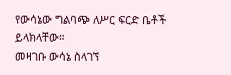የውሳኔው ግልባጭ ለሥር ፍርድ ቤቶች ይላክላቸው።
መዛገቡ ውሳኔ ስላገኘ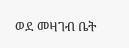ወደ መዛገብ ቤት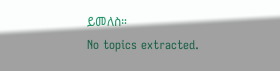ይመለስ።
No topics extracted.